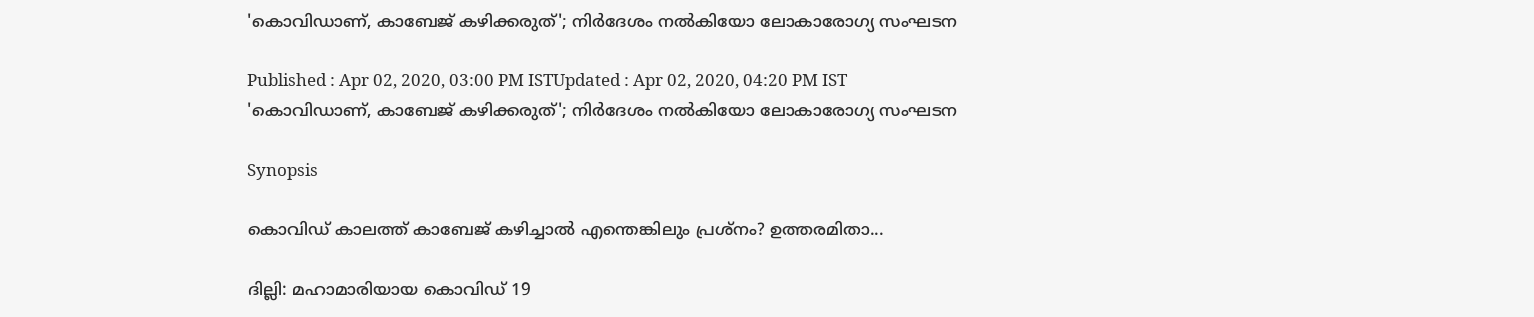'കൊവിഡാണ്, കാബേജ് കഴിക്കരുത്'; നിർദേശം നല്‍കിയോ ലോകാരോഗ്യ സംഘടന

Published : Apr 02, 2020, 03:00 PM ISTUpdated : Apr 02, 2020, 04:20 PM IST
'കൊവിഡാണ്, കാബേജ് കഴിക്കരുത്'; നിർദേശം നല്‍കിയോ ലോകാരോഗ്യ സംഘടന

Synopsis

കൊവിഡ് കാലത്ത് കാബേജ് കഴിച്ചാല്‍ എന്തെങ്കിലും പ്രശ്‍നം? ഉത്തരമിതാ...

ദില്ലി: മഹാമാരിയായ കൊവിഡ് 19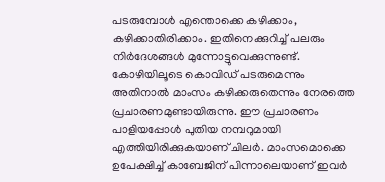പടരുമ്പോള്‍ എന്തൊക്കെ കഴിക്കാം, കഴിക്കാതിരിക്കാം. ഇതിനെക്കുറിച്ച് പലരും നിർദേശങ്ങള്‍ മുന്നോട്ടുവെക്കുന്നുണ്ട്. കോഴിയിലൂടെ കൊവിഡ് പടരുമെന്നും അതിനാല്‍ മാംസം കഴിക്കരുതെന്നും നേരത്തെ പ്രചാരണമുണ്ടായിരുന്നു. ഈ പ്രചാരണം പാളിയപ്പോള്‍ പുതിയ നമ്പറുമായി എത്തിയിരിക്കുകയാണ് ചിലർ. മാംസമൊക്കെ ഉപേക്ഷിച്ച് കാബേജിന് പിന്നാലെയാണ് ഇവർ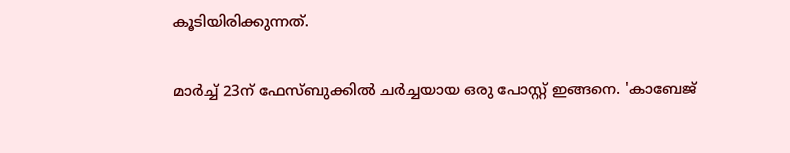കൂടിയിരിക്കുന്നത്.

മാർച്ച് 23ന് ഫേസ്ബുക്കില്‍ ചർച്ചയായ ഒരു പോസ്റ്റ് ഇങ്ങനെ. 'കാബേജ്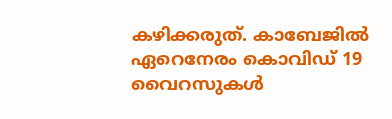കഴിക്കരുത്. കാബേജില്‍ ഏറെനേരം കൊവിഡ് 19 വൈറസുകള്‍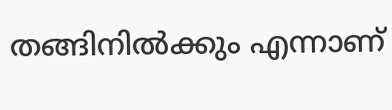തങ്ങിനില്‍ക്കും എന്നാണ്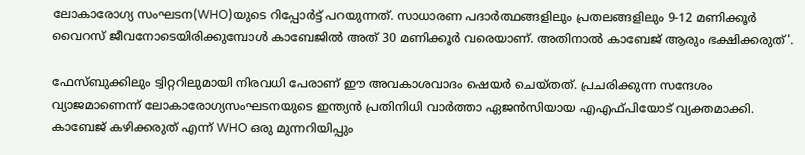ലോകാരോഗ്യ സംഘടന(WHO)യുടെ റിപ്പോർട്ട് പറയുന്നത്. സാധാരണ പദാർത്ഥങ്ങളിലും പ്രതലങ്ങളിലും 9-12 മണിക്കൂർ വൈറസ് ജീവനോടെയിരിക്കുമ്പോള്‍ കാബേജില്‍ അത് 30 മണിക്കൂർ വരെയാണ്. അതിനാല്‍ കാബേജ് ആരും ഭക്ഷിക്കരുത്'.

ഫേസ്ബുക്കിലും ട്വിറ്ററിലുമായി നിരവധി പേരാണ് ഈ അവകാശവാദം ഷെയർ ചെയ്തത്. പ്രചരിക്കുന്ന സന്ദേശം വ്യാജമാണെന്ന് ലോകാരോഗ്യസംഘടനയുടെ ഇന്ത്യന്‍ പ്രതിനിധി വാർത്താ ഏജന്‍സിയായ എഎഫ്‍പിയോട് വ്യക്തമാക്കി. കാബേജ് കഴിക്കരുത് എന്ന് WHO ഒരു മുന്നറിയിപ്പും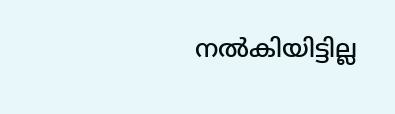നല്‍കിയിട്ടില്ല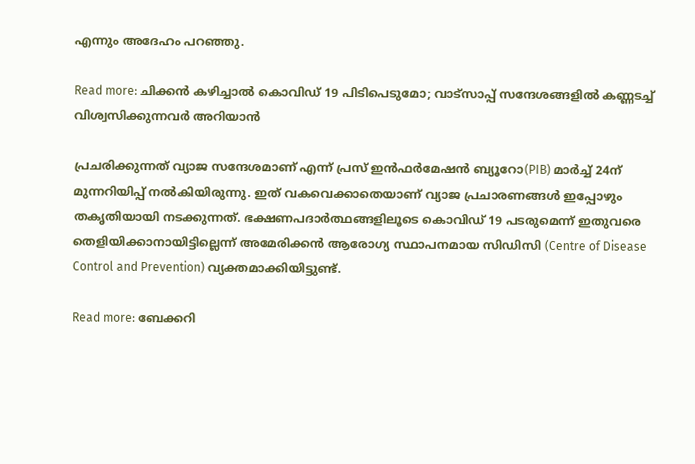എന്നും അദേഹം പറഞ്ഞു.

Read more: ചിക്കന്‍ കഴിച്ചാല്‍ കൊവിഡ് 19 പിടിപെടുമോ; വാട്‌സാപ്പ് സന്ദേശങ്ങളില്‍ കണ്ണടച്ച് വിശ്വസിക്കുന്നവര്‍ അറിയാന്‍

പ്രചരിക്കുന്നത് വ്യാജ സന്ദേശമാണ് എന്ന് പ്രസ് ഇന്‍ഫർമേഷന്‍ ബ്യൂറോ(PIB) മാർച്ച് 24ന് മുന്നറിയിപ്പ് നല്‍കിയിരുന്നു. ഇത് വകവെക്കാതെയാണ് വ്യാജ പ്രചാരണങ്ങള്‍ ഇപ്പോഴും തകൃതിയായി നടക്കുന്നത്. ഭക്ഷണപദാർത്ഥങ്ങളിലൂടെ കൊവിഡ് 19 പടരുമെന്ന് ഇതുവരെ തെളിയിക്കാനായിട്ടില്ലെന്ന് അമേരിക്കന്‍ ആരോഗ്യ സ്ഥാപനമായ സിഡിസി (Centre of Disease Control and Prevention) വ്യക്തമാക്കിയിട്ടുണ്ട്.

Read more: ബേക്കറി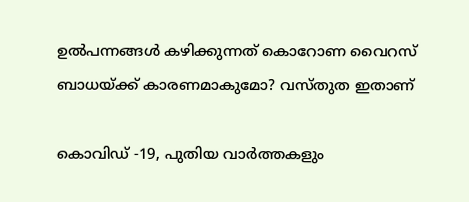ഉല്‍പന്നങ്ങള്‍ കഴിക്കുന്നത് കൊറോണ വൈറസ് ബാധയ്ക്ക് കാരണമാകുമോ? വസ്തുത ഇതാണ്

കൊവിഡ് -19, പുതിയ വാര്‍ത്തകളും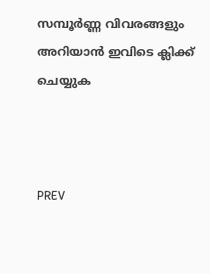സമ്പൂര്‍ണ്ണ വിവരങ്ങളും അറിയാന്‍ ഇവിടെ ക്ലിക്ക് ചെയ്യുക



PREV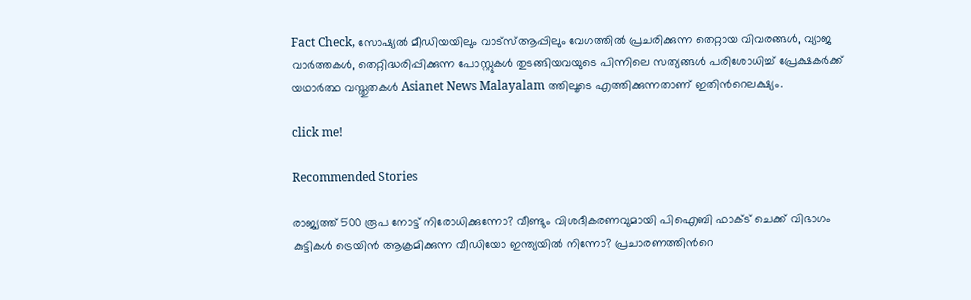Fact Check, സോഷ്യൽ മീഡിയയിലും വാട്സ്ആപ്പിലും വേഗത്തിൽ പ്രചരിക്കുന്ന തെറ്റായ വിവരങ്ങൾ, വ്യാജ വാർത്തകൾ, തെറ്റിദ്ധരിപ്പിക്കുന്ന പോസ്റ്റുകൾ തുടങ്ങിയവയുടെ പിന്നിലെ സത്യങ്ങൾ പരിശോധിച്ച് പ്രേക്ഷകർക്ക് യഥാർത്ഥ വസ്തുതകൾ Asianet News Malayalam ത്തിലൂടെ എത്തിക്കുന്നതാണ് ഇതിന്‍റെലക്ഷ്യം.

click me!

Recommended Stories

രാജ്യത്ത് 500 രൂപ നോട്ട് നിരോധിക്കുന്നോ? വീണ്ടും വിശദീകരണവുമായി പിഐബി ഫാക്‌ട് ചെക്ക് വിഭാഗം
കുട്ടികള്‍ ട്രെയിന്‍ ആക്രമിക്കുന്ന വീഡിയോ ഇന്ത്യയില്‍ നിന്നോ? പ്രചാരണത്തിന്‍റെ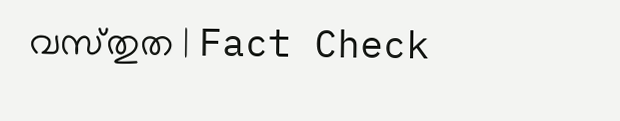വസ്‌തുത | Fact Check